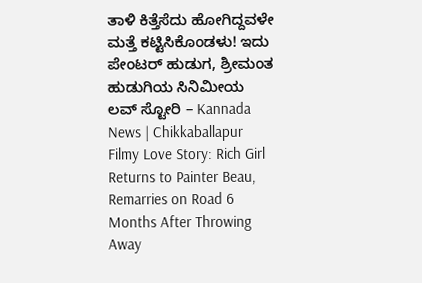ತಾಳಿ ಕಿತ್ತೆಸೆದು ಹೋಗಿದ್ದವಳೇ ಮತ್ತೆ ಕಟ್ಟಿಸಿಕೊಂಡಳು! ಇದು ಪೇಂಟರ್ ಹುಡುಗ, ಶ್ರೀಮಂತ ಹುಡುಗಿಯ ಸಿನಿಮೀಯ ಲವ್ ಸ್ಟೋರಿ – Kannada News | Chikkaballapur Filmy Love Story: Rich Girl Returns to Painter Beau, Remarries on Road 6 Months After Throwing Away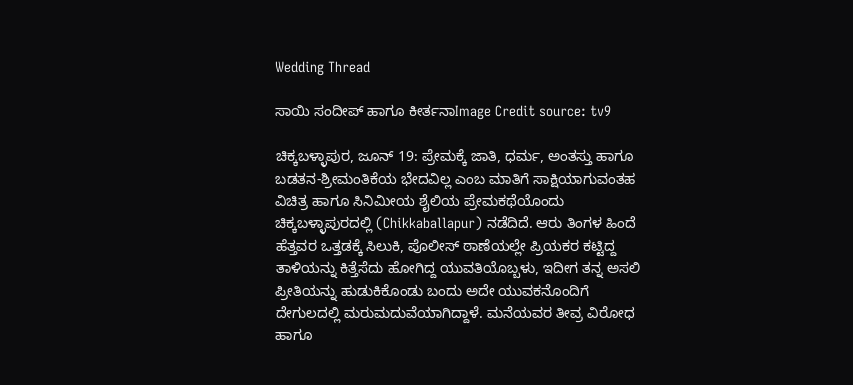Wedding Thread

ಸಾಯಿ ಸಂದೀಪ್ ಹಾಗೂ ಕೀರ್ತನಾImage Credit source: tv9

ಚಿಕ್ಕಬಳ್ಳಾಪುರ, ಜೂನ್ 19: ಪ್ರೇಮಕ್ಕೆ ಜಾತಿ, ಧರ್ಮ, ಅಂತಸ್ತು ಹಾಗೂ ಬಡತನ-ಶ್ರೀಮಂತಿಕೆಯ ಭೇದವಿಲ್ಲ ಎಂಬ ಮಾತಿಗೆ ಸಾಕ್ಷಿಯಾಗುವಂತಹ ವಿಚಿತ್ರ ಹಾಗೂ ಸಿನಿಮೀಯ ಶೈಲಿಯ ಪ್ರೇಮಕಥೆಯೊಂದು ಚಿಕ್ಕಬಳ್ಳಾಪುರದಲ್ಲಿ (Chikkaballapur) ನಡೆದಿದೆ. ಆರು ತಿಂಗಳ ಹಿಂದೆ ಹೆತ್ತವರ ಒತ್ತಡಕ್ಕೆ ಸಿಲುಕಿ, ಪೊಲೀಸ್ ಠಾಣೆಯಲ್ಲೇ ಪ್ರಿಯಕರ ಕಟ್ಟಿದ್ದ ತಾಳಿಯನ್ನು ಕಿತ್ತೆಸೆದು ಹೋಗಿದ್ದ ಯುವತಿಯೊಬ್ಬಳು, ಇದೀಗ ತನ್ನ ಅಸಲಿ ಪ್ರೀತಿಯನ್ನು ಹುಡುಕಿಕೊಂಡು ಬಂದು ಅದೇ ಯುವಕನೊಂದಿಗೆ ದೇಗುಲದಲ್ಲಿ ಮರುಮದುವೆಯಾಗಿದ್ದಾಳೆ. ಮನೆಯವರ ತೀವ್ರ ವಿರೋಧ ಹಾಗೂ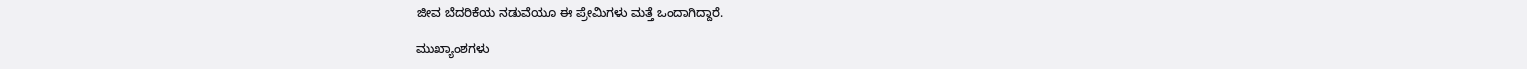ಜೀವ ಬೆದರಿಕೆಯ ನಡುವೆಯೂ ಈ ಪ್ರೇಮಿಗಳು ಮತ್ತೆ ಒಂದಾಗಿದ್ದಾರೆ.

ಮುಖ್ಯಾಂಶಗಳು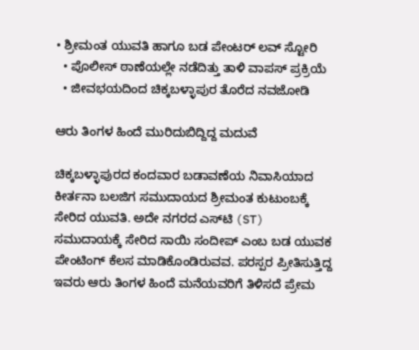• ಶ್ರೀಮಂತ ಯುವತಿ ಹಾಗೂ ಬಡ ಪೇಂಟರ್ ಲವ್ ಸ್ಟೋರಿ
  • ಪೊಲೀಸ್ ಠಾಣೆಯಲ್ಲೇ ನಡೆದಿತ್ತು ತಾಳಿ ವಾಪಸ್ ಪ್ರಕ್ರಿಯೆ
  • ಜೀವಭಯದಿಂದ ಚಿಕ್ಕಬಳ್ಳಾಪುರ ತೊರೆದ ನವಜೋಡಿ

ಆರು ತಿಂಗಳ ಹಿಂದೆ ಮುರಿದುಬಿದ್ದಿದ್ದ ಮದುವೆ

ಚಿಕ್ಕಬಳ್ಳಾಪುರದ ಕಂದವಾರ ಬಡಾವಣೆಯ ನಿವಾಸಿಯಾದ ಕೀರ್ತನಾ ಬಲಜಿಗ ಸಮುದಾಯದ ಶ್ರೀಮಂತ ಕುಟುಂಬಕ್ಕೆ ಸೇರಿದ ಯುವತಿ. ಅದೇ ನಗರದ ಎಸ್‌ಟಿ (ST) ಸಮುದಾಯಕ್ಕೆ ಸೇರಿದ ಸಾಯಿ ಸಂದೀಪ್ ಎಂಬ ಬಡ ಯುವಕ ಪೇಂಟಿಂಗ್ ಕೆಲಸ ಮಾಡಿಕೊಂಡಿರುವವ. ಪರಸ್ಪರ ಪ್ರೀತಿಸುತ್ತಿದ್ದ ಇವರು ಆರು ತಿಂಗಳ ಹಿಂದೆ ಮನೆಯವರಿಗೆ ತಿಳಿಸದೆ ಪ್ರೇಮ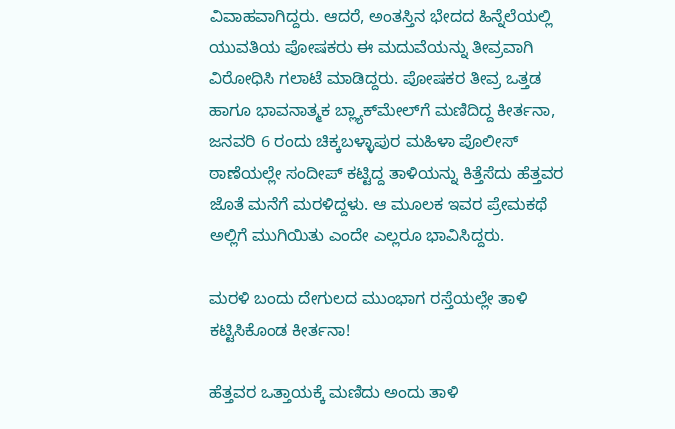ವಿವಾಹವಾಗಿದ್ದರು. ಆದರೆ, ಅಂತಸ್ತಿನ ಭೇದದ ಹಿನ್ನೆಲೆಯಲ್ಲಿ ಯುವತಿಯ ಪೋಷಕರು ಈ ಮದುವೆಯನ್ನು ತೀವ್ರವಾಗಿ ವಿರೋಧಿಸಿ ಗಲಾಟೆ ಮಾಡಿದ್ದರು. ಪೋಷಕರ ತೀವ್ರ ಒತ್ತಡ ಹಾಗೂ ಭಾವನಾತ್ಮಕ ಬ್ಲ್ಯಾಕ್‌ಮೇಲ್‌ಗೆ ಮಣಿದಿದ್ದ ಕೀರ್ತನಾ, ಜನವರಿ 6 ರಂದು ಚಿಕ್ಕಬಳ್ಳಾಪುರ ಮಹಿಳಾ ಪೊಲೀಸ್ ಠಾಣೆಯಲ್ಲೇ ಸಂದೀಪ್ ಕಟ್ಟಿದ್ದ ತಾಳಿಯನ್ನು ಕಿತ್ತೆಸೆದು ಹೆತ್ತವರ ಜೊತೆ ಮನೆಗೆ ಮರಳಿದ್ದಳು. ಆ ಮೂಲಕ ಇವರ ಪ್ರೇಮಕಥೆ ಅಲ್ಲಿಗೆ ಮುಗಿಯಿತು ಎಂದೇ ಎಲ್ಲರೂ ಭಾವಿಸಿದ್ದರು.

ಮರಳಿ ಬಂದು ದೇಗುಲದ ಮುಂಭಾಗ ರಸ್ತೆಯಲ್ಲೇ ತಾಳಿ ಕಟ್ಟಿಸಿಕೊಂಡ ಕೀರ್ತನಾ!

ಹೆತ್ತವರ ಒತ್ತಾಯಕ್ಕೆ ಮಣಿದು ಅಂದು ತಾಳಿ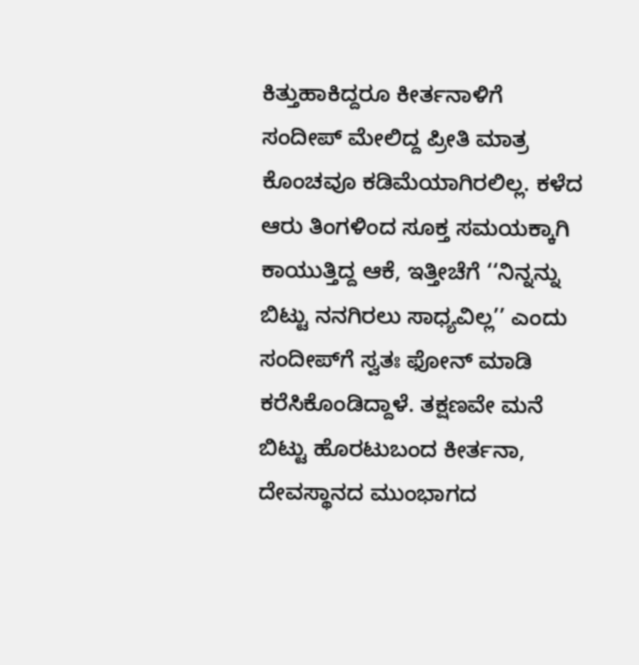ಕಿತ್ತುಹಾಕಿದ್ದರೂ ಕೀರ್ತನಾಳಿಗೆ ಸಂದೀಪ್ ಮೇಲಿದ್ದ ಪ್ರೀತಿ ಮಾತ್ರ ಕೊಂಚವೂ ಕಡಿಮೆಯಾಗಿರಲಿಲ್ಲ. ಕಳೆದ ಆರು ತಿಂಗಳಿಂದ ಸೂಕ್ತ ಸಮಯಕ್ಕಾಗಿ ಕಾಯುತ್ತಿದ್ದ ಆಕೆ, ಇತ್ತೀಚೆಗೆ ‘‘ನಿನ್ನನ್ನು ಬಿಟ್ಟು ನನಗಿರಲು ಸಾಧ್ಯವಿಲ್ಲ’’ ಎಂದು ಸಂದೀಪ್‌ಗೆ ಸ್ವತಃ ಫೋನ್ ಮಾಡಿ ಕರೆಸಿಕೊಂಡಿದ್ದಾಳೆ. ತಕ್ಷಣವೇ ಮನೆ ಬಿಟ್ಟು ಹೊರಟುಬಂದ ಕೀರ್ತನಾ, ದೇವಸ್ಥಾನದ ಮುಂಭಾಗದ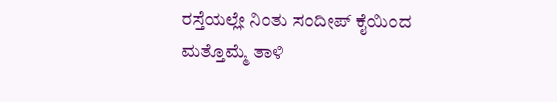ರಸ್ತೆಯಲ್ಲೇ ನಿಂತು ಸಂದೀಪ್ ಕೈಯಿಂದ ಮತ್ತೊಮ್ಮೆ ತಾಳಿ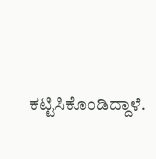ಕಟ್ಟಿಸಿಕೊಂಡಿದ್ದಾಳೆ.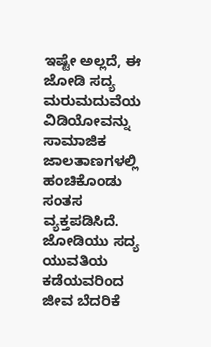ಇಷ್ಟೇ ಅಲ್ಲದೆ, ಈ ಜೋಡಿ ಸದ್ಯ ಮರುಮದುವೆಯ ವಿಡಿಯೋವನ್ನು ಸಾಮಾಜಿಕ ಜಾಲತಾಣಗಳಲ್ಲಿ ಹಂಚಿಕೊಂಡು ಸಂತಸ ವ್ಯಕ್ತಪಡಿಸಿದೆ. ಜೋಡಿಯು ಸದ್ಯ ಯುವತಿಯ ಕಡೆಯವರಿಂದ ಜೀವ ಬೆದರಿಕೆ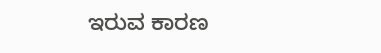ಇರುವ ಕಾರಣ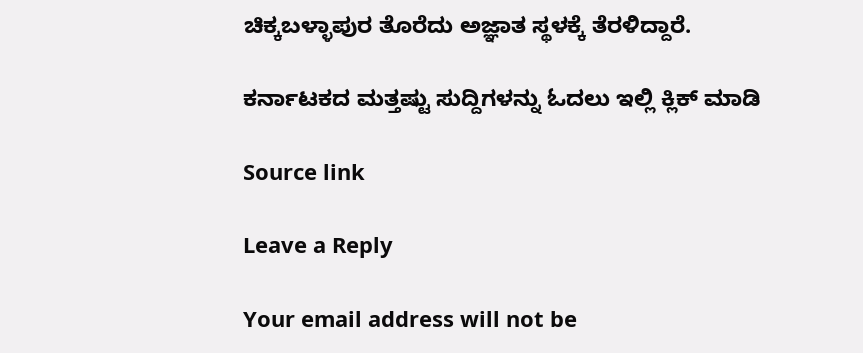ಚಿಕ್ಕಬಳ್ಳಾಪುರ ತೊರೆದು ಅಜ್ಞಾತ ಸ್ಥಳಕ್ಕೆ ತೆರಳಿದ್ದಾರೆ.

ಕರ್ನಾಟಕದ ಮತ್ತಷ್ಟು ಸುದ್ದಿಗಳನ್ನು ಓದಲು ಇಲ್ಲಿ ಕ್ಲಿಕ್ ಮಾಡಿ

Source link

Leave a Reply

Your email address will not be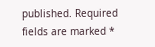published. Required fields are marked *